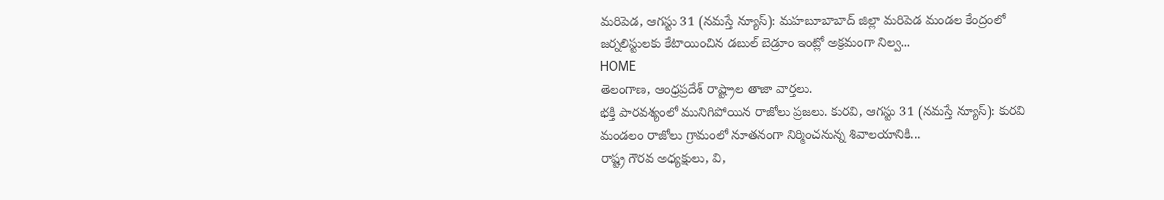మరిపెడ, ఆగస్టు 31 (నమస్తే న్యూస్): మహబూబాబాద్ జిల్లా మరిపెడ మండల కేంద్రంలో జర్నలిస్టులకు కేటాయించిన డబుల్ బెడ్రూం ఇంట్లో అక్రమంగా నిల్వ...
HOME
తెలంగాణ, ఆంధ్రప్రదేశ్ రాష్ట్రాల తాజా వార్తలు.
భక్తి పారవశ్యంలో మునిగిపోయిన రాజోలు ప్రజలు. కురవి, ఆగస్టు 31 (నమస్తే న్యూస్): కురవి మండలం రాజోలు గ్రామంలో నూతనంగా నిర్మించనున్న శివాలయానికి...
రాష్ట్ర గౌరవ అధ్యక్షులు, వి,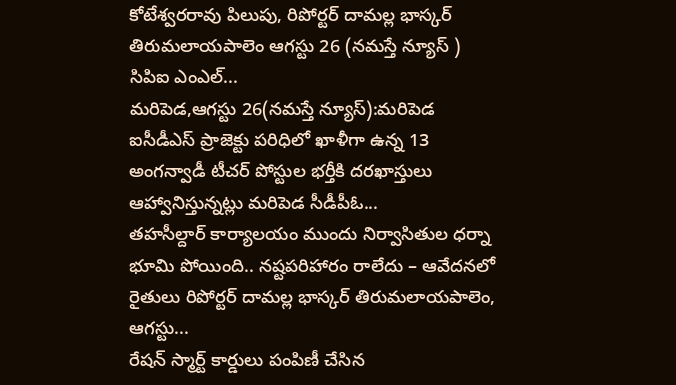కోటేశ్వరరావు పిలుపు, రిపోర్టర్ దామల్ల భాస్కర్ తిరుమలాయపాలెం ఆగస్టు 26 (నమస్తే న్యూస్ ) సిపిఐ ఎంఎల్...
మరిపెడ,ఆగస్టు 26(నమస్తే న్యూస్):మరిపెడ ఐసీడీఎస్ ప్రాజెక్టు పరిధిలో ఖాళీగా ఉన్న 13 అంగన్వాడీ టీచర్ పోస్టుల భర్తీకి దరఖాస్తులు ఆహ్వానిస్తున్నట్లు మరిపెడ సీడీపీఓ...
తహసీల్దార్ కార్యాలయం ముందు నిర్వాసితుల ధర్నా భూమి పోయింది.. నష్టపరిహారం రాలేదు – ఆవేదనలో రైతులు రిపోర్టర్ దామల్ల భాస్కర్ తిరుమలాయపాలెం, ఆగస్టు...
రేషన్ స్మార్ట్ కార్డులు పంపిణీ చేసిన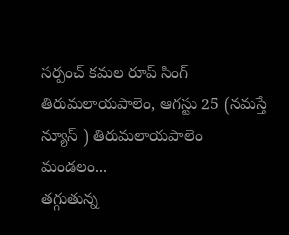సర్పంచ్ కమల రూప్ సింగ్ తిరుమలాయపాలెం, ఆగస్టు 25 (నమస్తే న్యూస్ ) తిరుమలాయపాలెం మండలం...
తగ్గుతున్న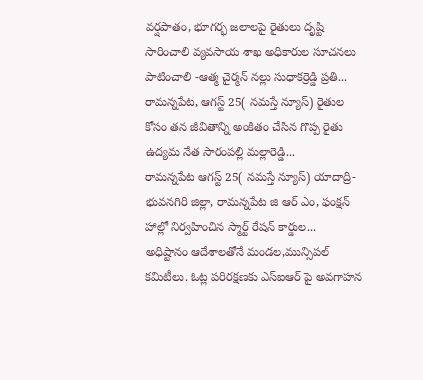వర్షపాతం, భూగర్భ జలాలపై రైతులు దృష్టి సారించాలి వ్యవసాయ శాఖ అధికారుల సూచనలు పాటించాలి -ఆత్మ చైర్మన్ నల్లు సుధాకర్రెడ్డి ప్రతి...
రామన్నపేట, ఆగస్ట్ 25( నమస్తే న్యూస్) రైతుల కోసం తన జీవితాన్ని అంకితం చేసిన గొప్ప రైతు ఉద్యమ నేత సారంపల్లి మల్లారెడ్డి...
రామన్నపేట ఆగస్ట్ 25( నమస్తే న్యూస్) యాదాద్రి-భువనగిరి జిల్లా, రామన్నపేట జి ఆర్ ఎం, ఫంక్షన్ హాల్లో నిర్వహించిన స్మార్ట్ రేషన్ కార్డుల...
అధిష్టానం ఆదేశాలతోనే మండల,మున్సిపల్ కమిటీలు. ఓట్ల పరిరక్షణకు ఎస్ఐఆర్ పై అవగాహన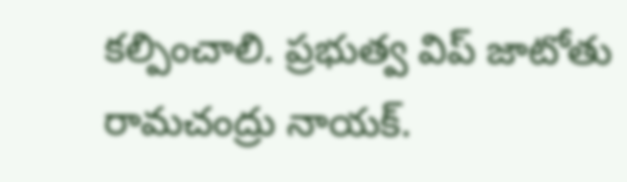కల్పించాలి. ప్రభుత్వ విప్ జాటోతు రామచంద్రు నాయక్.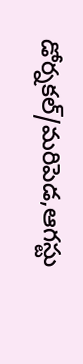డోర్నకల్/మరిపెడ,ఆగస్టు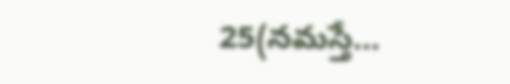25(నమస్తే...